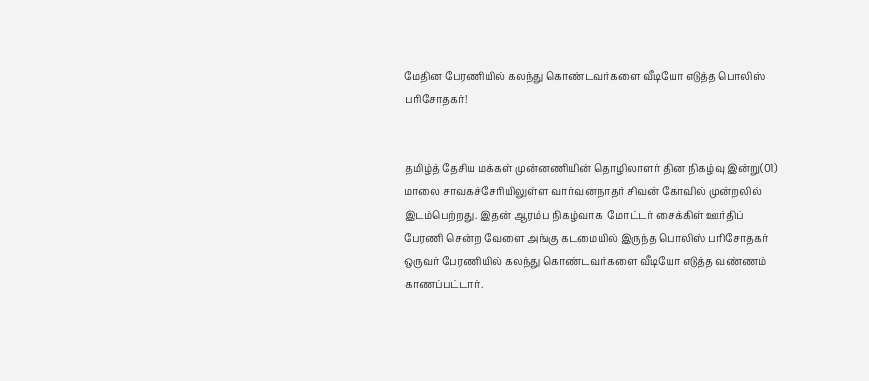மேதின பேரணியில் கலந்து கொண்டவர்களை வீடியோ எடுத்த பொலிஸ் பரிசோதகர்!


தமிழ்த் தேசிய மக்கள் முன்னணியின் தொழிலாளர் தின நிகழ்வு இன்று(01)  மாலை சாவகச்சேரியிலுள்ள வார்வனநாதர் சிவன் கோவில் முன்றலில் இடம்பெற்றது. இதன் ஆரம்ப நிகழ்வாக  மோட்டர் சைக்கிள் ஊர்திப் பேரணி சென்ற வேளை அங்கு கடமையில் இருந்த பொலிஸ் பரிசோதகர் ஒருவர் பேரணியில் கலந்து கொண்டவர்களை வீடியோ எடுத்த வண்ணம் காணப்பட்டார்.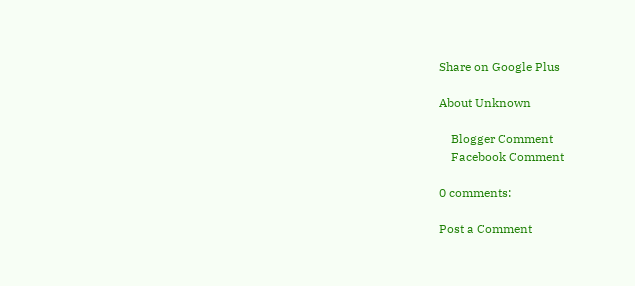Share on Google Plus

About Unknown

    Blogger Comment
    Facebook Comment

0 comments:

Post a Comment